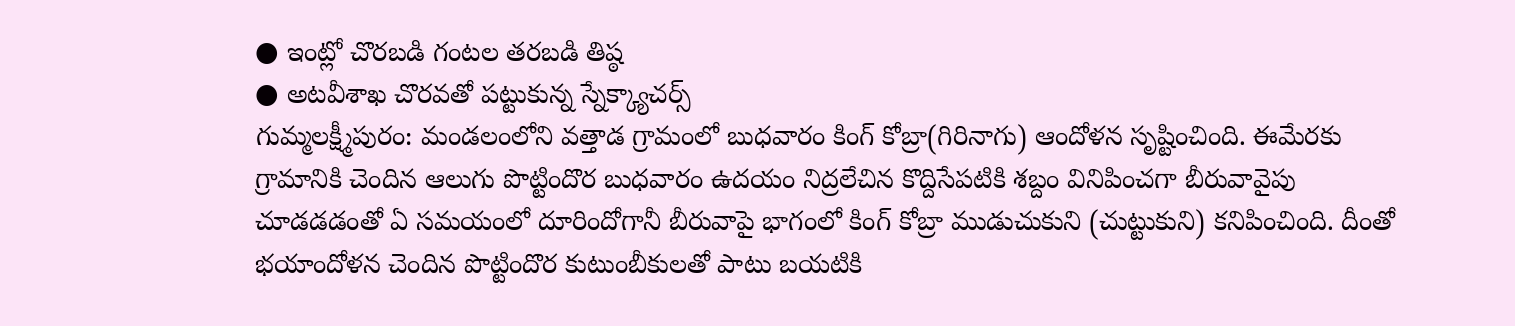● ఇంట్లో చొరబడి గంటల తరబడి తిష్ఠ
● అటవీశాఖ చొరవతో పట్టుకున్న స్నేక్క్యాచర్స్
గుమ్మలక్ష్మీపురం: మండలంలోని వత్తాడ గ్రామంలో బుధవారం కింగ్ కోబ్రా(గిరినాగు) ఆందోళన సృష్టించింది. ఈమేరకు గ్రామానికి చెందిన ఆలుగు పొట్టిందొర బుధవారం ఉదయం నిద్రలేచిన కొద్దిసేపటికి శబ్దం వినిపించగా బీరువావైపు చూడడడంతో ఏ సమయంలో దూరిందోగానీ బీరువాపై భాగంలో కింగ్ కోబ్రా ముడుచుకుని (చుట్టుకుని) కనిపించింది. దీంతో భయాందోళన చెందిన పొట్టిందొర కుటుంబీకులతో పాటు బయటికి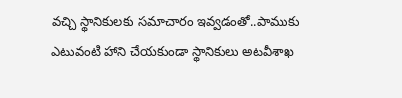వచ్చి స్థానికులకు సమాచారం ఇవ్వడంతో..పాముకు ఎటువంటి హాని చేయకుండా స్థానికులు అటవీశాఖ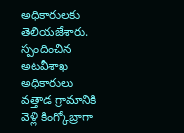అధికారులకు తెలియజేశారు. స్పందించిన అటవీశాఖ అధికారులు వత్తాడ గ్రామానికి వెళ్లి కింగ్కోబ్రాగా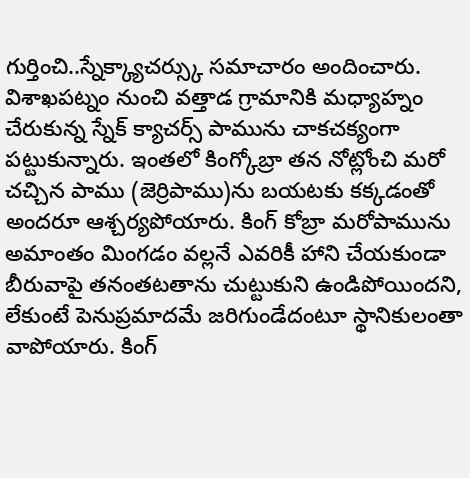గుర్తించి..స్నేక్క్యాచర్స్కు సమాచారం అందించారు. విశాఖపట్నం నుంచి వత్తాడ గ్రామానికి మధ్యాహ్నం చేరుకున్న స్నేక్ క్యాచర్స్ పామును చాకచక్యంగా పట్టుకున్నారు. ఇంతలో కింగ్కోబ్రా తన నోట్లోంచి మరో చచ్చిన పాము (జెర్రిపాము)ను బయటకు కక్కడంతో అందరూ ఆశ్చర్యపోయారు. కింగ్ కోబ్రా మరోపామును అమాంతం మింగడం వల్లనే ఎవరికీ హాని చేయకుండా బీరువాపై తనంతటతాను చుట్టుకుని ఉండిపోయిందని, లేకుంటే పెనుప్రమాదమే జరిగుండేదంటూ స్థానికులంతా వాపోయారు. కింగ్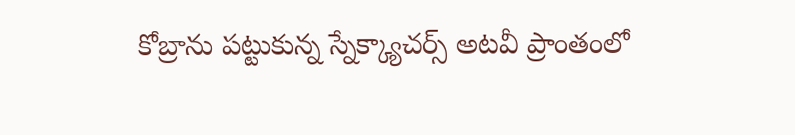కోబ్రాను పట్టుకున్న స్నేక్క్యాచర్స్ అటవీ ప్రాంతంలో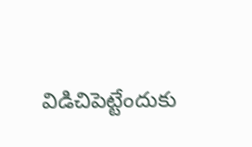విడిచిపెట్టేందుకు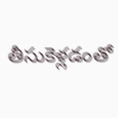తీసుకెళ్లడంతో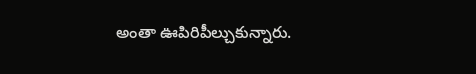అంతా ఊపిరిపీల్చుకున్నారు.